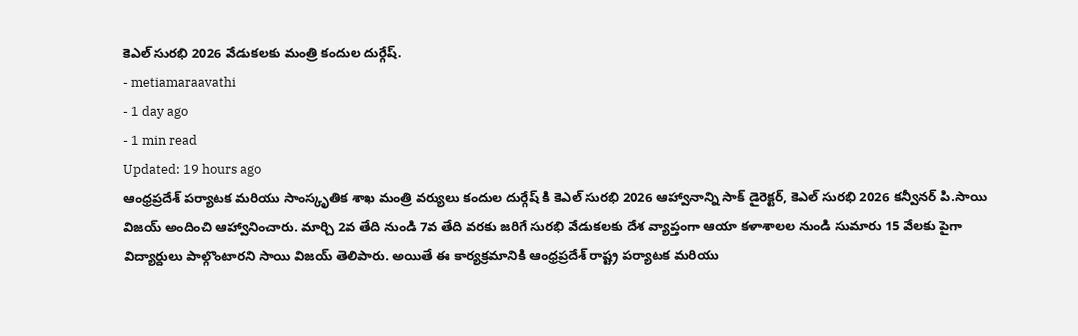కెఎల్ సురభి 2026 వేడుకలకు మంత్రి కందుల దుర్గేష్.
- metiamaraavathi
- 1 day ago
- 1 min read
Updated: 19 hours ago
ఆంధ్రప్రదేశ్ పర్యాటక మరియు సాంస్కృతిక శాఖ మంత్రి వర్యులు కందుల దుర్గేష్ కి కెఎల్ సురభి 2026 ఆహ్వానాన్ని సాక్ డైరెక్టర్, కెఎల్ సురభి 2026 కన్వీనర్ పి.సాయి విజయ్ అందించి ఆహ్వానించారు. మార్చి 2వ తేది నుండి 7వ తేది వరకు జరిగే సురభి వేడుకలకు దేశ వ్యాప్తంగా ఆయా కళాశాలల నుండి సుమారు 15 వేలకు పైగా విద్యార్దులు పాల్గొంటారని సాయి విజయ్ తెలిపారు. అయితే ఈ కార్యక్రమానికి ఆంధ్రప్రదేశ్ రాష్ట్ర పర్యాటక మరియు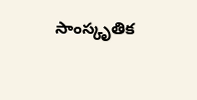సాంస్కృతిక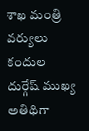శాఖ మంత్రి వర్యులు కందుల దుర్గేష్ ముఖ్య అతిథిగా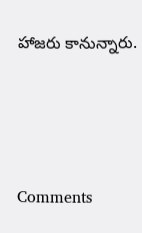హాజరు కానున్నారు.





Comments